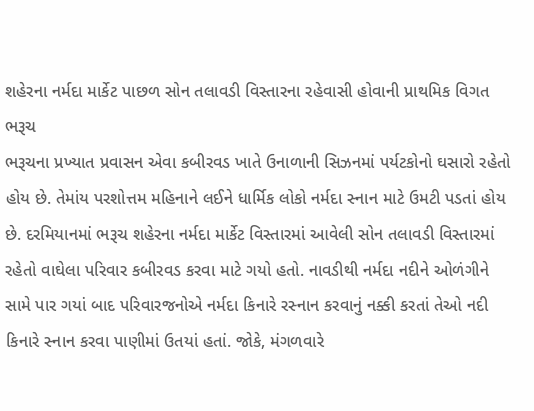શહેરના નર્મદા માર્કેટ પાછળ સોન તલાવડી વિસ્તારના રહેવાસી હોવાની પ્રાથમિક વિગત
ભરૂચ
ભરૂચના પ્રખ્યાત પ્રવાસન એવા કબીરવડ ખાતે ઉનાળાની સિઝનમાં પર્યટકોનો ઘસારો રહેતો હોય છે. તેમાંય પરશોત્તમ મહિનાને લઈને ધાર્મિક લોકો નર્મદા સ્નાન માટે ઉમટી પડતાં હોય છે. દરમિયાનમાં ભરૂચ શહેરના નર્મદા માર્કેટ વિસ્તારમાં આવેલી સોન તલાવડી વિસ્તારમાં રહેતો વાઘેલા પરિવાર કબીરવડ કરવા માટે ગયો હતો. નાવડીથી નર્મદા નદીને ઓળંગીને સામે પાર ગયાં બાદ પરિવારજનોએ નર્મદા કિનારે રસ્નાન કરવાનું નક્કી કરતાં તેઓ નદી કિનારે સ્નાન કરવા પાણીમાં ઉતયાં હતાં. જોકે, મંગળવારે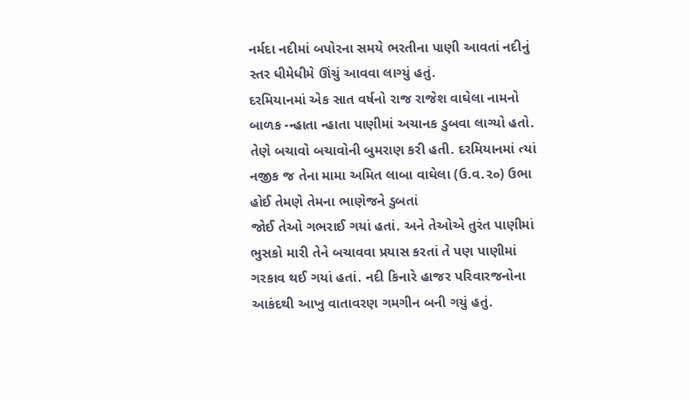નર્મદા નદીમાં બપોરના સમયે ભરતીના પાણી આવતાં નદીનું સ્તર ધીમેધીમે ઊંચું આવવા લાગ્યું હતું.
દરમિયાનમાં એક સાત વર્ષનો રાજ રાજેશ વાઘેલા નામનો બાળક -ન્હાતા ન્હાતા પાણીમાં અચાનક ડુબવા લાગ્યો હતો. તેણે બચાવો બચાવોની બુમરાણ કરી હતી. દરમિયાનમાં ત્યાં નજીક જ તેના મામા અમિત લાબા વાઘેલા (ઉ.વ.૨૦) ઉભા હોઈ તેમણે તેમના ભાણેજને ડુબતાં
જોઈ તેઓ ગભરાઈ ગયાં હતાં. અને તેઓએ તુરંત પાણીમાં ભુસકો મારી તેને બચાવવા પ્રયાસ કરતાં તે પણ પાણીમાં ગરકાવ થઈ ગયાં હતાં. નદી કિનારે હાજર પરિવારજનોના આકંદથી આખુ વાતાવરણ ગમગીન બની ગયું હતું.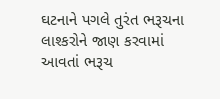ઘટનાને પગલે તુરંત ભરૂચના લાશ્કરોને જાણ કરવામાં આવતાં ભરૂચ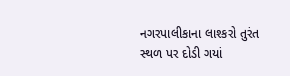નગરપાલીકાના લાશ્કરો તુરંત સ્થળ પર દોડી ગયાં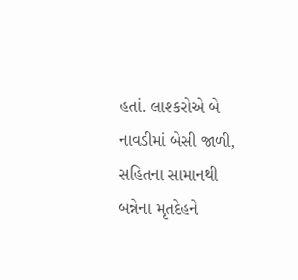હતાં. લાશ્કરોએ બે નાવડીમાં બેસી જાળી, સહિતના સામાનથી બન્નેના મૃતદેહને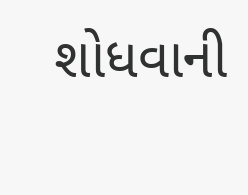શોધવાની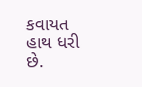કવાયત હાથ ધરી છે.